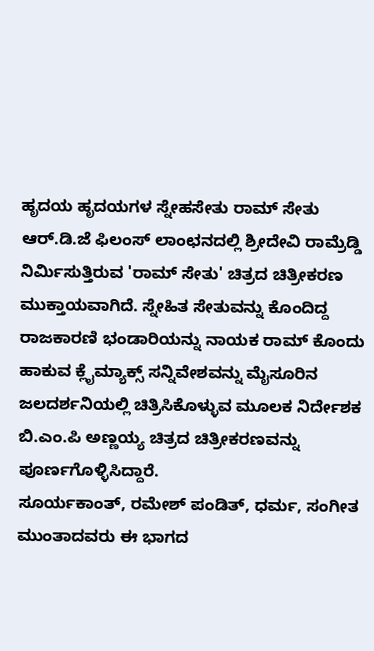ಹೃದಯ ಹೃದಯಗಳ ಸ್ನೇಹಸೇತು ರಾಮ್ ಸೇತು
ಆರ್.ಡಿ.ಜೆ ಫಿಲಂಸ್ ಲಾಂಛನದಲ್ಲಿ ಶ್ರೀದೇವಿ ರಾಮ್ರೆಡ್ಡಿ ನಿರ್ಮಿಸುತ್ತಿರುವ 'ರಾಮ್ ಸೇತು' ಚಿತ್ರದ ಚಿತ್ರೀಕರಣ ಮುಕ್ತಾಯವಾಗಿದೆ. ಸ್ನೇಹಿತ ಸೇತುವನ್ನು ಕೊಂದಿದ್ದ ರಾಜಕಾರಣಿ ಭಂಡಾರಿಯನ್ನು ನಾಯಕ ರಾಮ್ ಕೊಂದು ಹಾಕುವ ಕ್ಲೈಮ್ಯಾಕ್ಸ್ ಸನ್ನಿವೇಶವನ್ನು ಮೈಸೂರಿನ ಜಲದರ್ಶನಿಯಲ್ಲಿ ಚಿತ್ರಿಸಿಕೊಳ್ಳುವ ಮೂಲಕ ನಿರ್ದೇಶಕ ಬಿ.ಎಂ.ಪಿ ಅಣ್ಣಯ್ಯ ಚಿತ್ರದ ಚಿತ್ರೀಕರಣವನ್ನು ಪೂರ್ಣಗೊಳ್ಳಿಸಿದ್ದಾರೆ.
ಸೂರ್ಯಕಾಂತ್, ರಮೇಶ್ ಪಂಡಿತ್, ಧರ್ಮ, ಸಂಗೀತ ಮುಂತಾದವರು ಈ ಭಾಗದ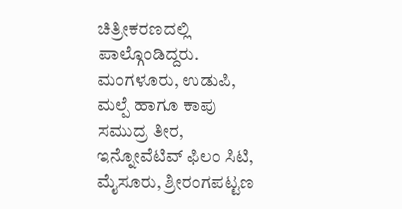ಚಿತ್ರೀಕರಣದಲ್ಲಿ ಪಾಲ್ಗೊಂಡಿದ್ದರು. ಮಂಗಳೂರು, ಉಡುಪಿ, ಮಲ್ಪೆ ಹಾಗೂ ಕಾಪು ಸಮುದ್ರ ತೀರ, ಇನ್ನೋವೆಟಿವ್ ಫಿಲಂ ಸಿಟಿ, ಮೈಸೂರು, ಶ್ರೀರಂಗಪಟ್ಟಣ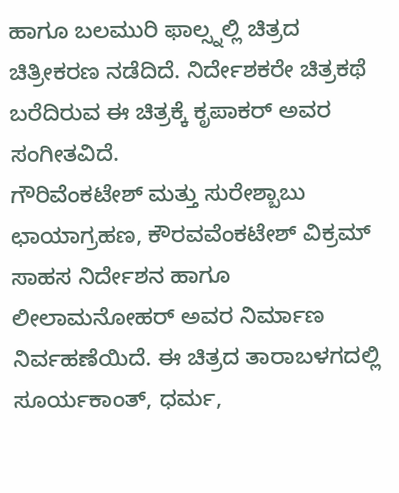ಹಾಗೂ ಬಲಮುರಿ ಫಾಲ್ಸ್ನಲ್ಲಿ ಚಿತ್ರದ ಚಿತ್ರೀಕರಣ ನಡೆದಿದೆ. ನಿರ್ದೇಶಕರೇ ಚಿತ್ರಕಥೆ ಬರೆದಿರುವ ಈ ಚಿತ್ರಕ್ಕೆ ಕೃಪಾಕರ್ ಅವರ ಸಂಗೀತವಿದೆ.
ಗೌರಿವೆಂಕಟೇಶ್ ಮತ್ತು ಸುರೇಶ್ಬಾಬು ಛಾಯಾಗ್ರಹಣ, ಕೌರವವೆಂಕಟೇಶ್ ವಿಕ್ರಮ್ ಸಾಹಸ ನಿರ್ದೇಶನ ಹಾಗೂ ಲೀಲಾಮನೋಹರ್ ಅವರ ನಿರ್ಮಾಣ ನಿರ್ವಹಣೆಯಿದೆ. ಈ ಚಿತ್ರದ ತಾರಾಬಳಗದಲ್ಲಿ ಸೂರ್ಯಕಾಂತ್, ಧರ್ಮ,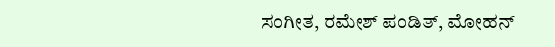ಸಂಗೀತ, ರಮೇಶ್ ಪಂಡಿತ್, ಮೋಹನ್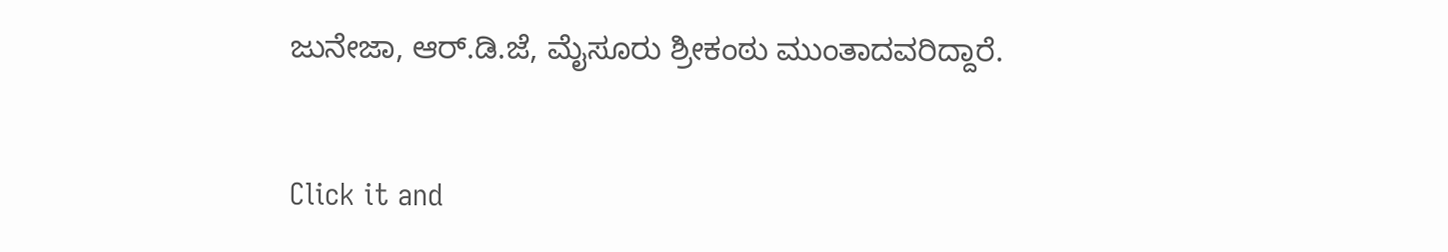ಜುನೇಜಾ, ಆರ್.ಡಿ.ಜೆ, ಮೈಸೂರು ಶ್ರೀಕಂಠು ಮುಂತಾದವರಿದ್ದಾರೆ.


Click it and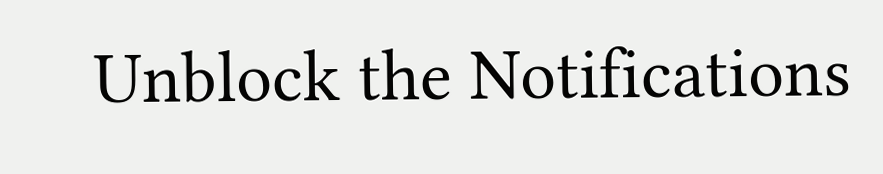Unblock the Notifications